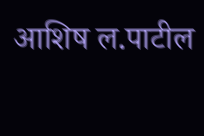आशिष ल.पाटील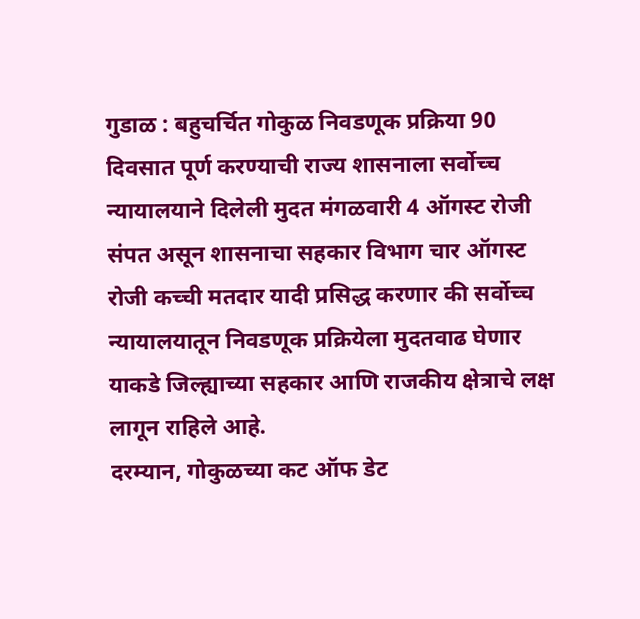गुडाळ : बहुचर्चित गोकुळ निवडणूक प्रक्रिया 90 दिवसात पूर्ण करण्याची राज्य शासनाला सर्वोच्च न्यायालयाने दिलेली मुदत मंगळवारी 4 ऑगस्ट रोजी संपत असून शासनाचा सहकार विभाग चार ऑगस्ट रोजी कच्ची मतदार यादी प्रसिद्ध करणार की सर्वोच्च न्यायालयातून निवडणूक प्रक्रियेला मुदतवाढ घेणार याकडे जिल्ह्याच्या सहकार आणि राजकीय क्षेत्राचे लक्ष लागून राहिले आहे.
दरम्यान, गोकुळच्या कट ऑफ डेट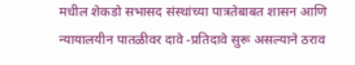मधील शेकडो सभासद संस्थांच्या पात्रतेबाबत शासन आणि न्यायालयीन पातळीवर दावे -प्रतिदावे सुरू असल्याने ठराव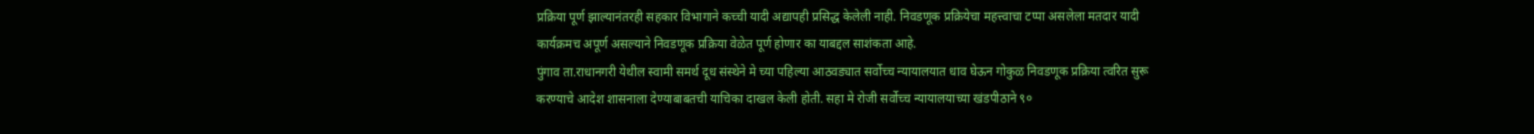प्रक्रिया पूर्ण झाल्यानंतरही सहकार विभागाने कच्ची यादी अद्यापही प्रसिद्ध केलेली नाही. निवडणूक प्रक्रियेचा महत्त्वाचा टप्पा असलेला मतदार यादी कार्यक्रमच अपूर्ण असल्याने निवडणूक प्रक्रिया वेळेत पूर्ण होणार का याबद्दल साशंकता आहे.
पुंगाव ता.राधानगरी येथील स्वामी समर्थ दूध संस्थेने मे च्या पहिल्या आठवड्यात सर्वोच्च न्यायालयात धाव घेऊन गोकुळ निवडणूक प्रक्रिया त्वरित सुरू करण्याचे आदेश शासनाला देण्याबाबतची याचिका दाखल केली होती. सहा मे रोजी सर्वोच्च न्यायालयाच्या खंडपीठाने ९०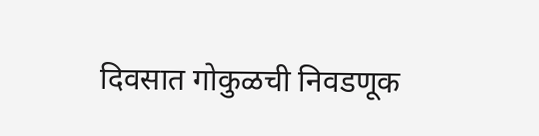दिवसात गोकुळची निवडणूक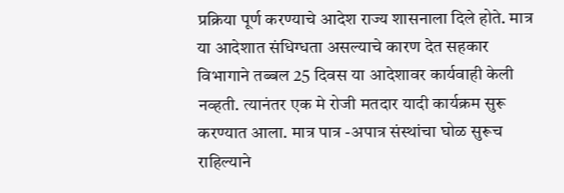प्रक्रिया पूर्ण करण्याचे आदेश राज्य शासनाला दिले होते. मात्र या आदेशात संधिग्धता असल्याचे कारण देत सहकार विभागाने तब्बल 25 दिवस या आदेशावर कार्यवाही केली नव्हती. त्यानंतर एक मे रोजी मतदार यादी कार्यक्रम सुरू करण्यात आला. मात्र पात्र -अपात्र संस्थांचा घोळ सुरूच राहिल्याने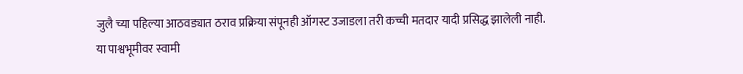जुलै च्या पहिल्या आठवड्यात ठराव प्रक्रिया संपूनही ऑगस्ट उजाडला तरी कच्ची मतदार यादी प्रसिद्ध झालेली नाही.
या पाश्वभूमीवर स्वामी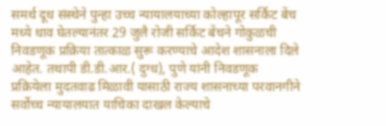समर्थ दूध संस्थेने पुन्हा उच्च न्यायालयाच्या कोल्हापूर सर्किट बेंच मध्ये धाव घेतल्यानंतर 29 जुलै रोजी सर्किट बेंचने गोकुळची निवडणूक प्रक्रिया तात्काळ सुरू करण्याचे आदेश शासनाला दिले आहेत. तथापी डी.डी.आर.( दुग्ध), पुणे यांनी निवडणूक प्रक्रियेला मुदतवाढ मिळावी यासाठी राज्य शासनाच्या परवानगीने सर्वोच्च न्यायालयात याचिका दाखल केल्याचे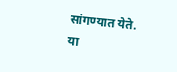सांगण्यात येते. या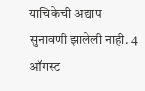याचिकेची अद्याप सुनावणी झालेली नाही. 4 ऑगस्ट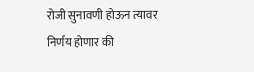रोजी सुनावणी होऊन त्यावर निर्णय होणार की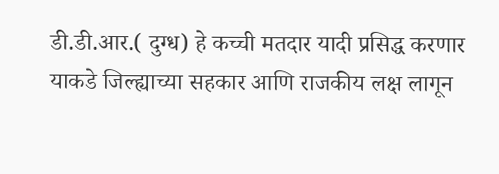डी.डी.आर.( दुग्ध) हे कच्ची मतदार यादी प्रसिद्ध करणार याकडे जिल्ह्याच्या सहकार आणि राजकीय लक्ष लागून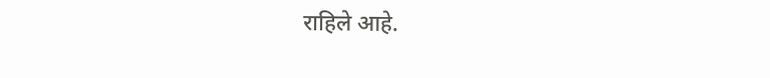राहिले आहे.